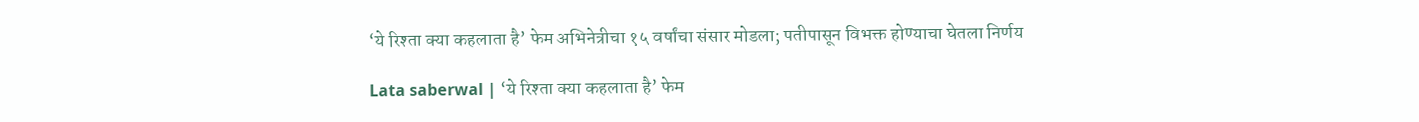‘ये रिश्ता क्या कहलाता है’ फेम अभिनेत्रीचा १५ वर्षांचा संसार मोडला; पतीपासून विभक्त होण्याचा घेतला निर्णय

Lata saberwal | ‘ये रिश्ता क्या कहलाता है’ फेम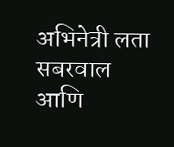अभिनेत्री लता सबरवाल आणि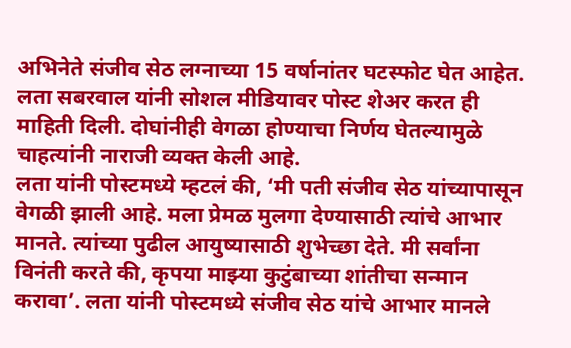अभिनेते संजीव सेठ लग्नाच्या 15 वर्षानांतर घटस्फोट घेत आहेत. लता सबरवाल यांनी सोशल मीडियावर पोस्ट शेअर करत ही माहिती दिली. दोघांनीही वेगळा होण्याचा निर्णय घेतल्यामुळे चाहत्यांनी नाराजी व्यक्त केली आहे.
लता यांनी पोस्टमध्ये म्हटलं की, ‘मी पती संजीव सेठ यांच्यापासून वेगळी झाली आहे. मला प्रेमळ मुलगा देण्यासाठी त्यांचे आभार मानते. त्यांच्या पुढील आयुष्यासाठी शुभेच्छा देते. मी सर्वांना विनंती करते की, कृपया माझ्या कुटुंबाच्या शांतीचा सन्मान करावा’. लता यांनी पोस्टमध्ये संजीव सेठ यांचे आभार मानले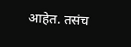आहेत. तसंच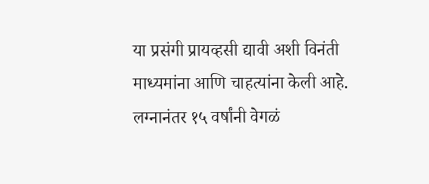या प्रसंगी प्रायव्हसी द्यावी अशी विनंती माध्यमांना आणि चाहत्यांना केली आहे.
लग्नानंतर १५ वर्षांनी वेगळं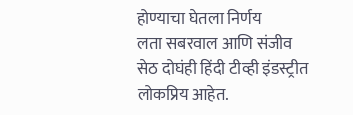होण्याचा घेतला निर्णय
लता सबरवाल आणि संजीव सेठ दोघंही हिंदी टीव्ही इंडस्ट्रीत लोकप्रिय आहेत.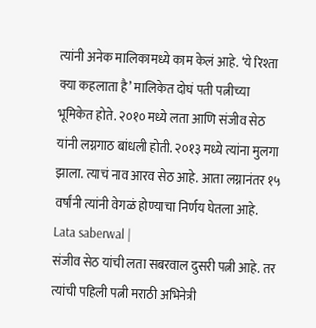त्यांनी अनेक मालिकामध्ये काम केलं आहे. ‘ये रिश्ता क्या कहलाता है’ मालिकेत दोघं पती पत्नीच्या भूमिकेत होते. २०१० मध्ये लता आणि संजीव सेठ यांनी लग्नगाठ बांधली होती. २०१३ मध्ये त्यांना मुलगा झाला. त्याचं नाव आरव सेठ आहे. आता लग्नानंतर १५ वर्षांनी त्यांनी वेगळं होण्याचा निर्णय घेतला आहे. Lata saberwal |
संजीव सेठ यांची लता सबरवाल दुसरी पत्नी आहे. तर त्यांची पहिली पत्नी मराठी अभिनेत्री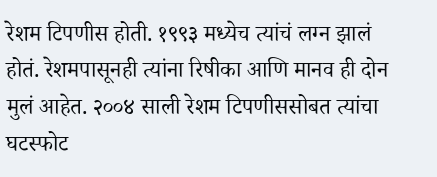रेशम टिपणीस होती. १९९३ मध्येच त्यांचं लग्न झालं होतं. रेशमपासूनही त्यांना रिषीका आणि मानव ही दोन मुलं आहेत. २००४ साली रेशम टिपणीससोबत त्यांचा घटस्फोट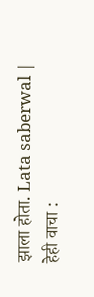झाला होता. Lata saberwal |
हेही वाचा :